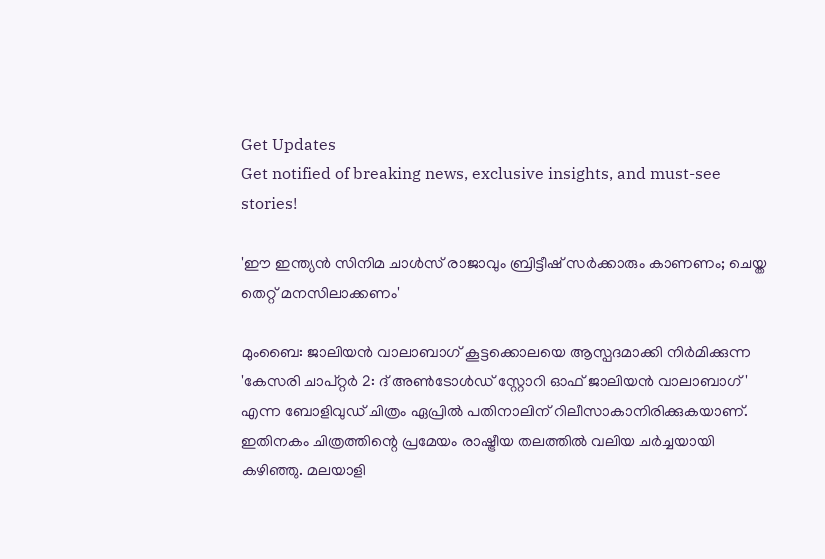Get Updates
Get notified of breaking news, exclusive insights, and must-see stories!

'ഈ ഇന്ത്യന്‍ സിനിമ ചാള്‍സ് രാജാവും ബ്രിട്ടീഷ് സര്‍ക്കാരും കാണണം; ചെയ്ത തെറ്റ് മനസിലാക്കണം'

മുംബൈ: ജാലിയന്‍ വാലാബാഗ് കൂട്ടക്കൊലയെ ആസ്പദമാക്കി നിര്‍മിക്കുന്ന 'കേസരി ചാപ്റ്റര്‍ 2: ദ് അണ്‍ടോള്‍ഡ് സ്റ്റോറി ഓഫ് ജാലിയന്‍ വാലാബാഗ്' എന്ന ബോളിവുഡ് ചിത്രം ഏപ്രില്‍ പതിനാലിന് റിലീസാകാനിരിക്കുകയാണ്. ഇതിനകം ചിത്രത്തിന്റെ പ്രമേയം രാഷ്ട്രീയ തലത്തില്‍ വലിയ ചര്‍ച്ചയായി കഴിഞ്ഞു. മലയാളി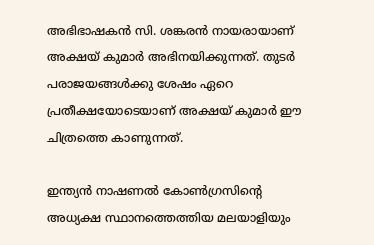അഭിഭാഷകന്‍ സി. ശങ്കരന്‍ നായരായാണ് അക്ഷയ് കുമാര്‍ അഭിനയിക്കുന്നത്. തുടര്‍ പരാജയങ്ങള്‍ക്കു ശേഷം ഏറെ പ്രതീക്ഷയോടെയാണ് അക്ഷയ് കുമാര്‍ ഈ ചിത്രത്തെ കാണുന്നത്.

ഇന്ത്യന്‍ നാഷണല്‍ കോണ്‍ഗ്രസിന്റെ അധ്യക്ഷ സ്ഥാനത്തെത്തിയ മലയാളിയും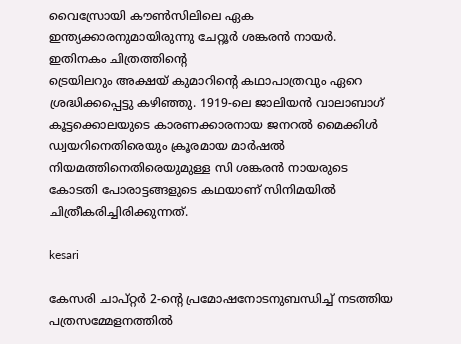വൈസ്രോയി കൗണ്‍സിലിലെ ഏക ഇന്ത്യക്കാരനുമായിരുന്നു ചേറ്റൂര്‍ ശങ്കരന്‍ നായര്‍. ഇതിനകം ചിത്രത്തിന്റെ
ട്രെയിലറും അക്ഷയ് കുമാറിന്റെ കഥാപാത്രവും ഏറെ ശ്രദ്ധിക്കപ്പെട്ടു കഴിഞ്ഞു. 1919-ലെ ജാലിയന്‍ വാലാബാഗ് കൂട്ടക്കൊലയുടെ കാരണക്കാരനായ ജനറല്‍ മൈക്കിള്‍ ഡ്വയറിനെതിരെയും ക്രൂരമായ മാര്‍ഷല്‍ നിയമത്തിനെതിരെയുമുള്ള സി ശങ്കരന്‍ നായരുടെ കോടതി പോരാട്ടങ്ങളുടെ കഥയാണ് സിനിമയില്‍ ചിത്രീകരിച്ചിരിക്കുന്നത്.

kesari

കേസരി ചാപ്റ്റര്‍ 2-ന്റെ പ്രമോഷനോടനുബന്ധിച്ച് നടത്തിയ പത്രസമ്മേളനത്തില്‍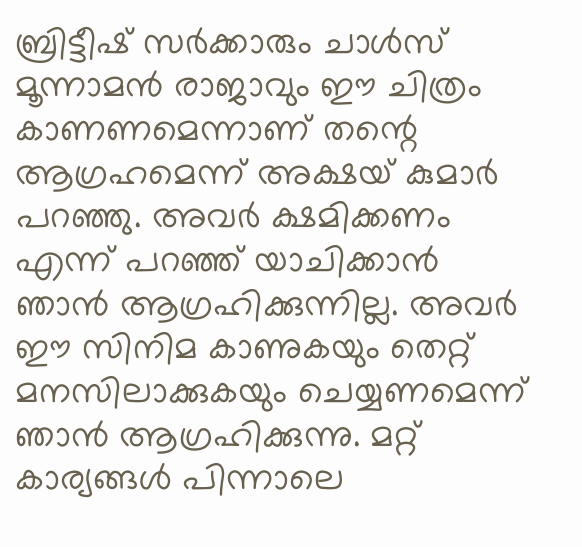ബ്രിട്ടീഷ് സര്‍ക്കാരും ചാള്‍സ് മൂന്നാമന്‍ രാജാവും ഈ ചിത്രം കാണണമെന്നാണ് തന്റെ ആഗ്രഹമെന്ന് അക്ഷയ് കുമാര്‍ പറഞ്ഞു. അവര്‍ ക്ഷമിക്കണം എന്ന് പറഞ്ഞ് യാചിക്കാന്‍ ഞാന്‍ ആഗ്രഹിക്കുന്നില്ല. അവര്‍ ഈ സിനിമ കാണുകയും തെറ്റ് മനസിലാക്കുകയും ചെയ്യണമെന്ന് ഞാന്‍ ആഗ്രഹിക്കുന്നു. മറ്റ് കാര്യങ്ങള്‍ പിന്നാലെ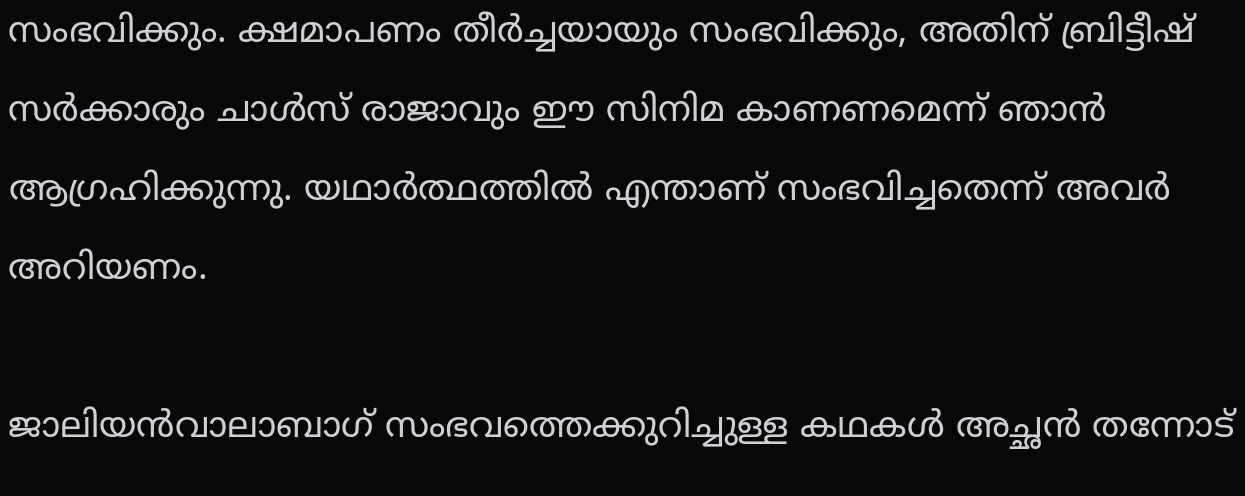സംഭവിക്കും. ക്ഷമാപണം തീര്‍ച്ചയായും സംഭവിക്കും, അതിന് ബ്രിട്ടീഷ് സര്‍ക്കാരും ചാള്‍സ് രാജാവും ഈ സിനിമ കാണണമെന്ന് ഞാന്‍ ആഗ്രഹിക്കുന്നു. യഥാര്‍ത്ഥത്തില്‍ എന്താണ് സംഭവിച്ചതെന്ന് അവര്‍ അറിയണം.

ജാലിയന്‍വാലാബാഗ് സംഭവത്തെക്കുറിച്ചുള്ള കഥകള്‍ അച്ഛന്‍ തന്നോട്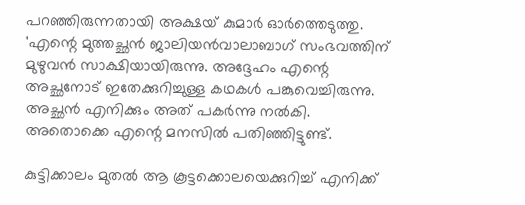പറഞ്ഞിരുന്നതായി അക്ഷയ് കുമാര്‍ ഓര്‍ത്തെടുത്തു. 'എന്റെ മുത്തച്ഛന്‍ ജാലിയന്‍വാലാബാഗ് സംഭവത്തിന് മുഴുവന്‍ സാക്ഷിയായിരുന്നു. അദ്ദേഹം എന്റെ അച്ഛനോട് ഇതേക്കുറിച്ചുള്ള കഥകള്‍ പങ്കുവെച്ചിരുന്നു. അച്ഛന്‍ എനിക്കും അത് പകര്‍ന്നു നല്‍കി. അതൊക്കെ എന്റെ മനസില്‍ പതിഞ്ഞിട്ടുണ്ട്.

കുട്ടിക്കാലം മുതല്‍ ആ കൂട്ടക്കൊലയെക്കുറിച്ച് എനിക്ക്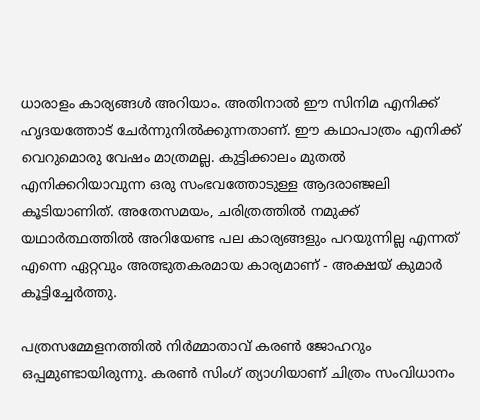ധാരാളം കാര്യങ്ങള്‍ അറിയാം. അതിനാല്‍ ഈ സിനിമ എനിക്ക് ഹൃദയത്തോട് ചേര്‍ന്നുനില്‍ക്കുന്നതാണ്. ഈ കഥാപാത്രം എനിക്ക് വെറുമൊരു വേഷം മാത്രമല്ല. കുട്ടിക്കാലം മുതല്‍ എനിക്കറിയാവുന്ന ഒരു സംഭവത്തോടുള്ള ആദരാഞ്ജലി കൂടിയാണിത്. അതേസമയം, ചരിത്രത്തില്‍ നമുക്ക് യഥാര്‍ത്ഥത്തില്‍ അറിയേണ്ട പല കാര്യങ്ങളും പറയുന്നില്ല എന്നത് എന്നെ ഏറ്റവും അത്ഭുതകരമായ കാര്യമാണ് - അക്ഷയ് കുമാര്‍ കൂട്ടിച്ചേര്‍ത്തു.

പത്രസമ്മേളനത്തില്‍ നിര്‍മ്മാതാവ് കരണ്‍ ജോഹറും ഒപ്പമുണ്ടായിരുന്നു. കരണ്‍ സിംഗ് ത്യാഗിയാണ് ചിത്രം സംവിധാനം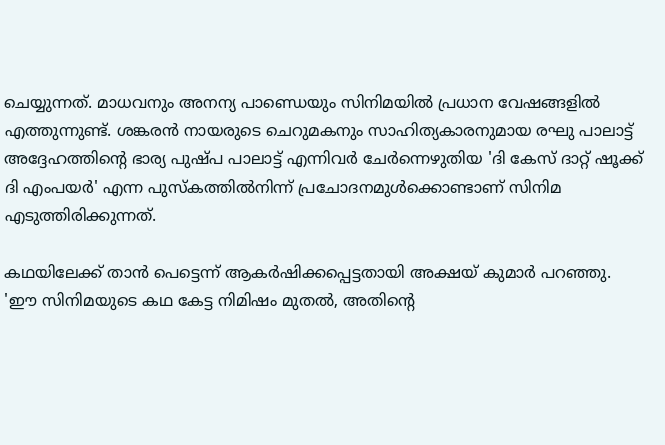ചെയ്യുന്നത്. മാധവനും അനന്യ പാണ്ഡെയും സിനിമയില്‍ പ്രധാന വേഷങ്ങളില്‍ എത്തുന്നുണ്ട്. ശങ്കരന്‍ നായരുടെ ചെറുമകനും സാഹിത്യകാരനുമായ രഘു പാലാട്ട് അദ്ദേഹത്തിന്റെ ഭാര്യ പുഷ്പ പാലാട്ട് എന്നിവര്‍ ചേര്‍ന്നെഴുതിയ 'ദി കേസ് ദാറ്റ് ഷൂക്ക് ദി എംപയര്‍' എന്ന പുസ്‌കത്തില്‍നിന്ന് പ്രചോദനമുള്‍ക്കൊണ്ടാണ് സിനിമ എടുത്തിരിക്കുന്നത്.

കഥയിലേക്ക് താന്‍ പെട്ടെന്ന് ആകര്‍ഷിക്കപ്പെട്ടതായി അക്ഷയ് കുമാര്‍ പറഞ്ഞു. 'ഈ സിനിമയുടെ കഥ കേട്ട നിമിഷം മുതല്‍, അതിന്റെ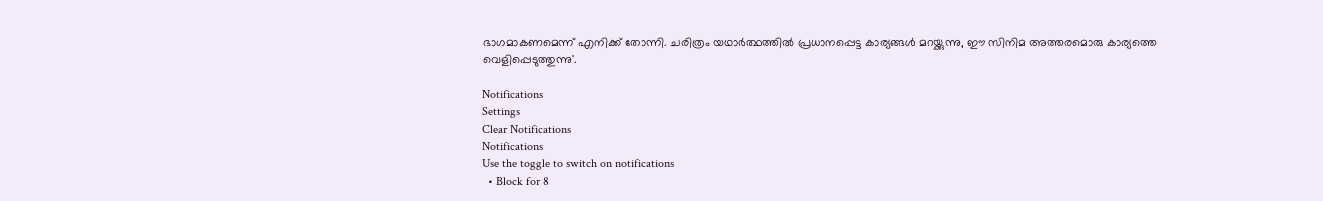ഭാഗമാകണമെന്ന് എനിക്ക് തോന്നി. ചരിത്രം യഥാര്‍ത്ഥത്തില്‍ പ്രധാനപ്പെട്ട കാര്യങ്ങള്‍ മറയ്ക്കുന്നു, ഈ സിനിമ അത്തരമൊരു കാര്യത്തെ വെളിപ്പെടുത്തുന്നു'.

Notifications
Settings
Clear Notifications
Notifications
Use the toggle to switch on notifications
  • Block for 8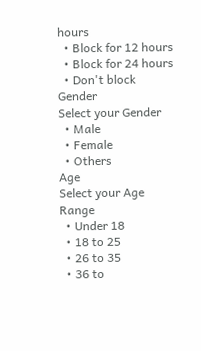hours
  • Block for 12 hours
  • Block for 24 hours
  • Don't block
Gender
Select your Gender
  • Male
  • Female
  • Others
Age
Select your Age Range
  • Under 18
  • 18 to 25
  • 26 to 35
  • 36 to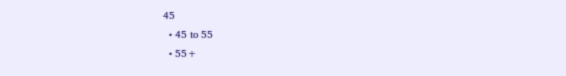45
  • 45 to 55
  • 55+